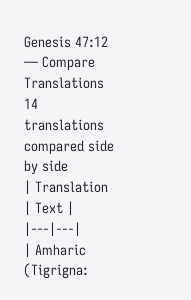Genesis 47:12 — Compare Translations
14 translations compared side by side
| Translation | Text |
|---|---|
| Amharic (Tigrigna: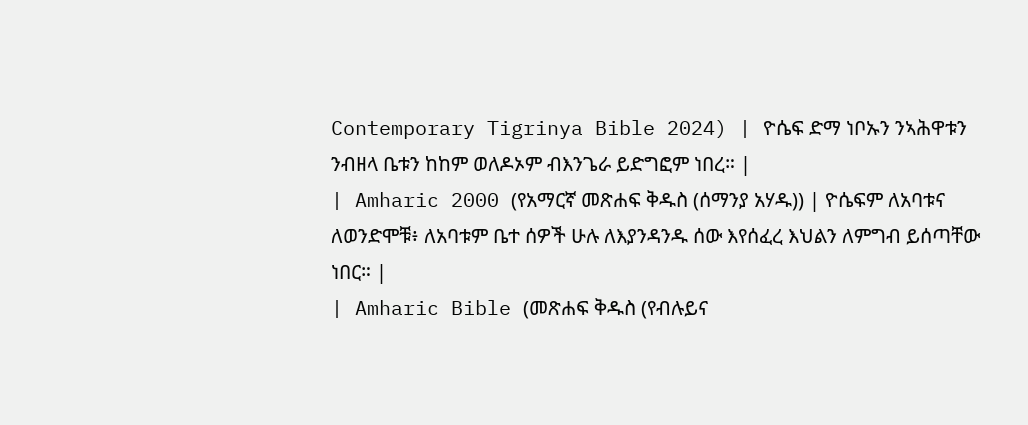Contemporary Tigrinya Bible 2024) | ዮሴፍ ድማ ነቦኡን ንኣሕዋቱን ንብዘላ ቤቱን ከከም ወለዶኦም ብእንጌራ ይድግፎም ነበረ። |
| Amharic 2000 (የአማርኛ መጽሐፍ ቅዱስ (ሰማንያ አሃዱ)) | ዮሴፍም ለአባቱና ለወንድሞቹ፥ ለአባቱም ቤተ ሰዎች ሁሉ ለእያንዳንዱ ሰው እየሰፈረ እህልን ለምግብ ይሰጣቸው ነበር። |
| Amharic Bible (መጽሐፍ ቅዱስ (የብሉይና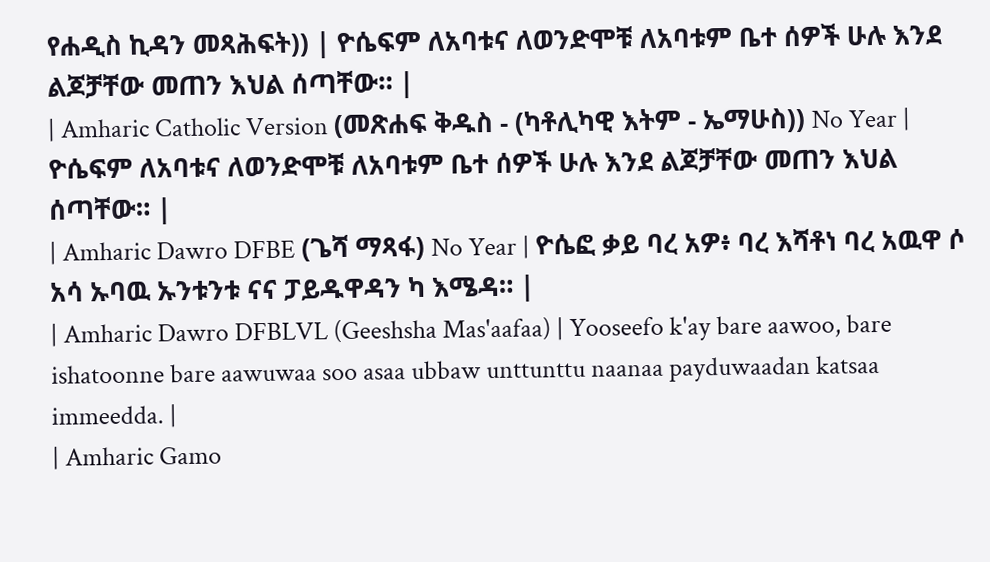የሐዲስ ኪዳን መጻሕፍት)) | ዮሴፍም ለአባቱና ለወንድሞቹ ለአባቱም ቤተ ሰዎች ሁሉ እንደ ልጆቻቸው መጠን እህል ሰጣቸው። |
| Amharic Catholic Version (መጽሐፍ ቅዱስ - (ካቶሊካዊ እትም - ኤማሁስ)) No Year | ዮሴፍም ለአባቱና ለወንድሞቹ ለአባቱም ቤተ ሰዎች ሁሉ እንደ ልጆቻቸው መጠን እህል ሰጣቸው። |
| Amharic Dawro DFBE (ጌሻ ማጻፋ) No Year | ዮሴፎ ቃይ ባረ አዎ፥ ባረ እሻቶነ ባረ አዉዋ ሶ አሳ ኡባዉ ኡንቱንቱ ናና ፓይዱዋዳን ካ እሜዳ። |
| Amharic Dawro DFBLVL (Geeshsha Mas'aafaa) | Yooseefo k'ay bare aawoo, bare ishatoonne bare aawuwaa soo asaa ubbaw unttunttu naanaa payduwaadan katsaa immeedda. |
| Amharic Gamo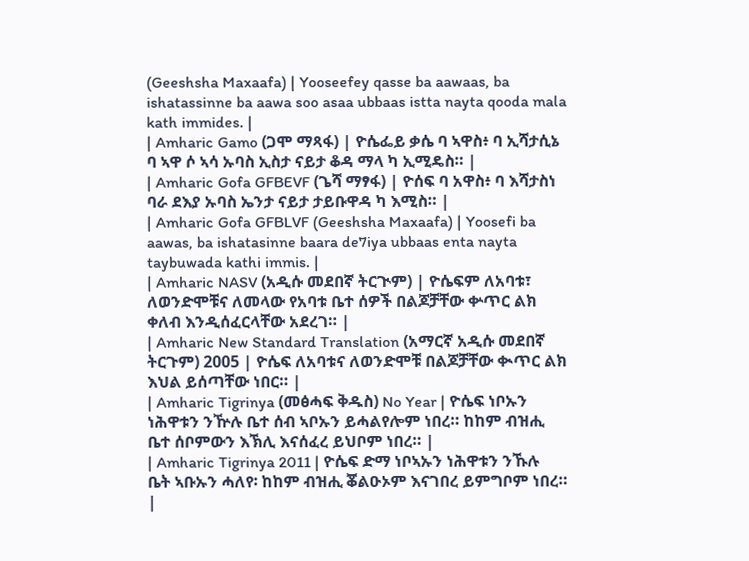(Geeshsha Maxaafa) | Yooseefey qasse ba aawaas, ba ishatassinne ba aawa soo asaa ubbaas istta nayta qooda mala kath immides. |
| Amharic Gamo (ጋሞ ማጻፋ) | ዮሴፌይ ቃሴ ባ ኣዋስ፥ ባ ኢሻታሲኔ ባ ኣዋ ሶ ኣሳ ኡባስ ኢስታ ናይታ ቆዳ ማላ ካ ኢሚዴስ። |
| Amharic Gofa GFBEVF (ጌሻ ማፃፋ) | ዮሰፍ ባ አዋስ፥ ባ እሻታስነ ባራ ደእያ ኡባስ ኤንታ ናይታ ታይቡዋዳ ካ እሚስ። |
| Amharic Gofa GFBLVF (Geeshsha Maxaafa) | Yoosefi ba aawas, ba ishatasinne baara de7iya ubbaas enta nayta taybuwada kathi immis. |
| Amharic NASV (አዲሱ መደበኛ ትርጒም) | ዮሴፍም ለአባቱ፣ ለወንድሞቹና ለመላው የአባቱ ቤተ ሰዎች በልጆቻቸው ቍጥር ልክ ቀለብ እንዲሰፈርላቸው አደረገ። |
| Amharic New Standard Translation (አማርኛ አዲሱ መደበኛ ትርጉም) 2005 | ዮሴፍ ለአባቱና ለወንድሞቹ በልጆቻቸው ቊጥር ልክ እህል ይሰጣቸው ነበር። |
| Amharic Tigrinya (መፅሓፍ ቅዱስ) No Year | ዮሴፍ ነቦኡን ነሕዋቱን ንዅሉ ቤተ ሰብ ኣቦኡን ይሓልየሎም ነበረ። ከከም ብዝሒ ቤተ ሰቦምውን እኽሊ እናሰፈረ ይህቦም ነበረ። |
| Amharic Tigrinya 2011 | ዮሴፍ ድማ ነቦኣኡን ነሕዋቱን ንኹሉ ቤት ኣቡኡን ሓለየ፡ ከከም ብዝሒ ቖልዑኦም እናገበረ ይምግቦም ነበረ። |